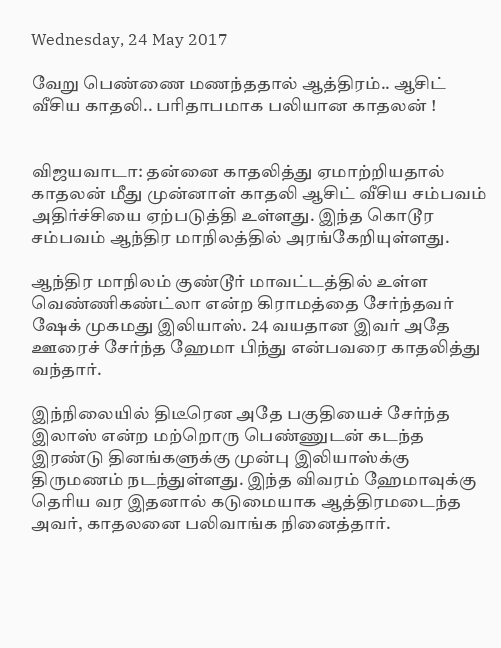Wednesday, 24 May 2017

வேறு பெண்ணை மணந்ததால் ஆத்திரம்.. ஆசிட் வீசிய காதலி.. பரிதாபமாக பலியான காதலன் !


விஜயவாடா: தன்னை காதலித்து ஏமாற்றியதால் காதலன் மீது முன்னாள் காதலி ஆசிட் வீசிய சம்பவம் அதிர்ச்சியை ஏற்படுத்தி உள்ளது. இந்த கொடூர சம்பவம் ஆந்திர மாநிலத்தில் அரங்கேறியுள்ளது.

ஆந்திர மாநிலம் குண்டூர் மாவட்டத்தில் உள்ள வெண்ணிகண்ட்லா என்ற கிராமத்தை சேர்ந்தவர் ஷேக் முகமது இலியாஸ். 24 வயதான இவர் அதே ஊரைச் சேர்ந்த ஹேமா பிந்து என்பவரை காதலித்து வந்தார்.

இந்நிலையில் திடீரென அதே பகுதியைச் சேர்ந்த இலாஸ் என்ற மற்றொரு பெண்ணுடன் கடந்த இரண்டு தினங்களுக்கு முன்பு இலியாஸ்க்கு திருமணம் நடந்துள்ளது. இந்த விவரம் ஹேமாவுக்கு தெரிய வர இதனால் கடுமையாக ஆத்திரமடைந்த அவர், காதலனை பலிவாங்க நினைத்தார்.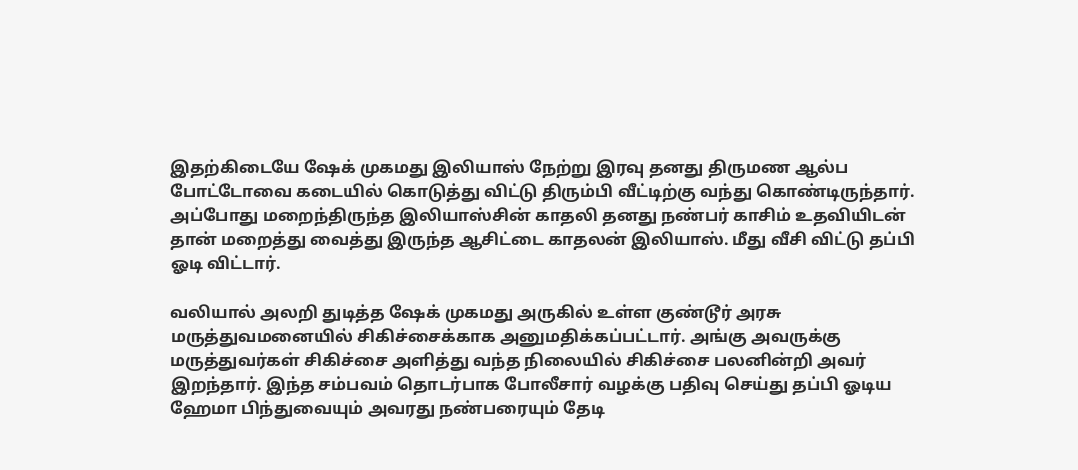இதற்கிடையே ஷேக் முகமது இலியாஸ் நேற்று இரவு தனது திருமண ஆல்ப போட்டோவை கடையில் கொடுத்து விட்டு திரும்பி வீட்டிற்கு வந்து கொண்டிருந்தார். அப்போது மறைந்திருந்த இலியாஸ்சின் காதலி தனது நண்பர் காசிம் உதவியிடன் தான் மறைத்து வைத்து இருந்த ஆசிட்டை காதலன் இலியாஸ். மீது வீசி விட்டு தப்பி ஓடி விட்டார்.

வலியால் அலறி துடித்த ஷேக் முகமது அருகில் உள்ள குண்டூர் அரசு மருத்துவமனையில் சிகிச்சைக்காக அனுமதிக்கப்பட்டார். அங்கு அவருக்கு மருத்துவர்கள் சிகிச்சை அளித்து வந்த நிலையில் சிகிச்சை பலனின்றி அவர் இறந்தார். இந்த சம்பவம் தொடர்பாக போலீசார் வழக்கு பதிவு செய்து தப்பி ஓடிய ஹேமா பிந்துவையும் அவரது நண்பரையும் தேடி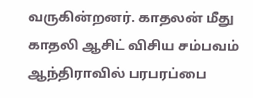வருகின்றனர். காதலன் மீது காதலி ஆசிட் விசிய சம்பவம் ஆந்திராவில் பரபரப்பை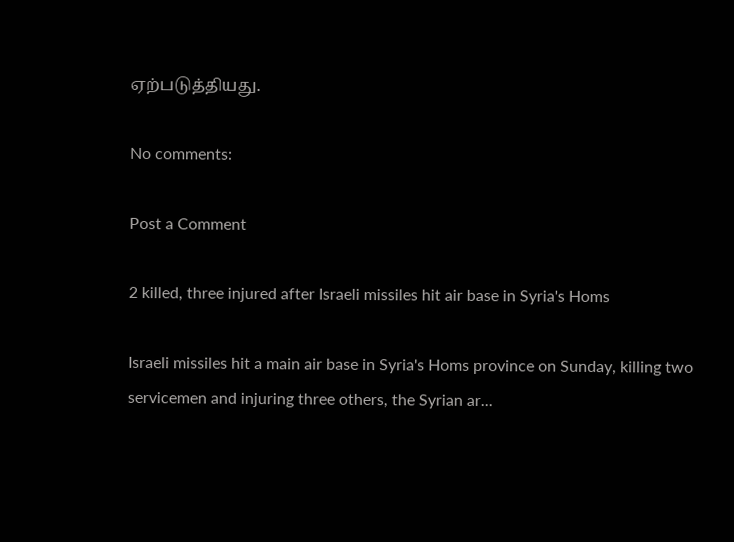ஏற்படுத்தியது.

No comments:

Post a Comment

2 killed, three injured after Israeli missiles hit air base in Syria's Homs

Israeli missiles hit a main air base in Syria's Homs province on Sunday, killing two servicemen and injuring three others, the Syrian ar...